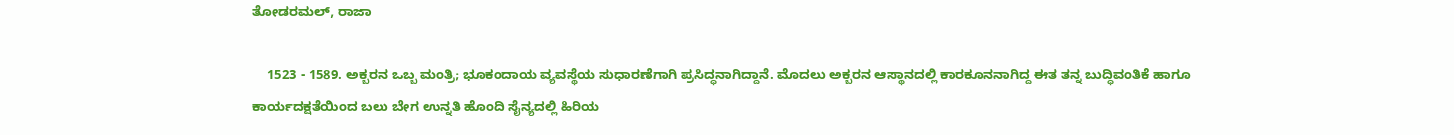ತೋಡರಮಲ್, ರಾಜಾ

    1523 - 1589. ಅಕ್ಬರನ ಒಬ್ಬ ಮಂತ್ರಿ; ಭೂಕಂದಾಯ ವ್ಯವಸ್ಥೆಯ ಸುಧಾರಣೆಗಾಗಿ ಪ್ರಸಿದ್ಧನಾಗಿದ್ದಾನೆ. ಮೊದಲು ಅಕ್ಬರನ ಆಸ್ಥಾನದಲ್ಲಿ ಕಾರಕೂನನಾಗಿದ್ದ ಈತ ತನ್ನ ಬುದ್ಧಿವಂತಿಕೆ ಹಾಗೂ ಕಾರ್ಯದಕ್ಷತೆಯಿಂದ ಬಲು ಬೇಗ ಉನ್ನತಿ ಹೊಂದಿ ಸೈನ್ಯದಲ್ಲಿ ಹಿರಿಯ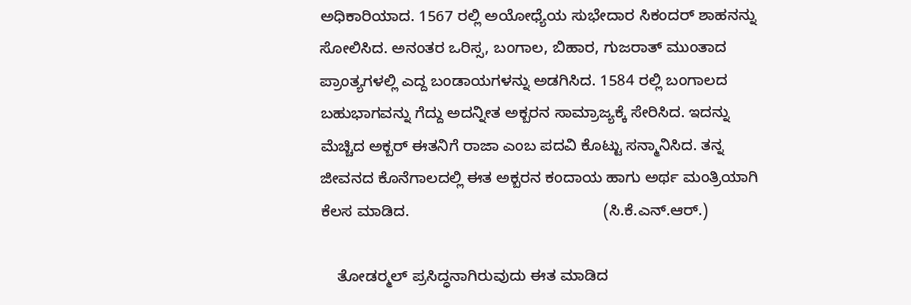ಅಧಿಕಾರಿಯಾದ. 1567 ರಲ್ಲಿ ಅಯೋಧ್ಯೆಯ ಸುಭೇದಾರ ಸಿಕಂದರ್ ಶಾಹನನ್ನು ಸೋಲಿಸಿದ. ಅನಂತರ ಒರಿಸ್ಸ, ಬಂಗಾಲ, ಬಿಹಾರ, ಗುಜರಾತ್ ಮುಂತಾದ ಪ್ರಾಂತ್ಯಗಳಲ್ಲಿ ಎದ್ದ ಬಂಡಾಯಗಳನ್ನು ಅಡಗಿಸಿದ. 1584 ರಲ್ಲಿ ಬಂಗಾಲದ ಬಹುಭಾಗವನ್ನು ಗೆದ್ದು ಅದನ್ನೀತ ಅಕ್ಬರನ ಸಾಮ್ರಾಜ್ಯಕ್ಕೆ ಸೇರಿಸಿದ. ಇದನ್ನು ಮೆಚ್ಚಿದ ಅಕ್ಬರ್ ಈತನಿಗೆ ರಾಜಾ ಎಂಬ ಪದವಿ ಕೊಟ್ಟು ಸನ್ಮಾನಿಸಿದ. ತನ್ನ ಜೀವನದ ಕೊನೆಗಾಲದಲ್ಲಿ ಈತ ಅಕ್ಬರನ ಕಂದಾಯ ಹಾಗು ಅರ್ಥ ಮಂತ್ರಿಯಾಗಿ ಕೆಲಸ ಮಾಡಿದ.                                             (ಸಿ.ಕೆ.ಎನ್.ಆರ್.)

    ತೋಡರ್‍ಮಲ್ ಪ್ರಸಿದ್ಧನಾಗಿರುವುದು ಈತ ಮಾಡಿದ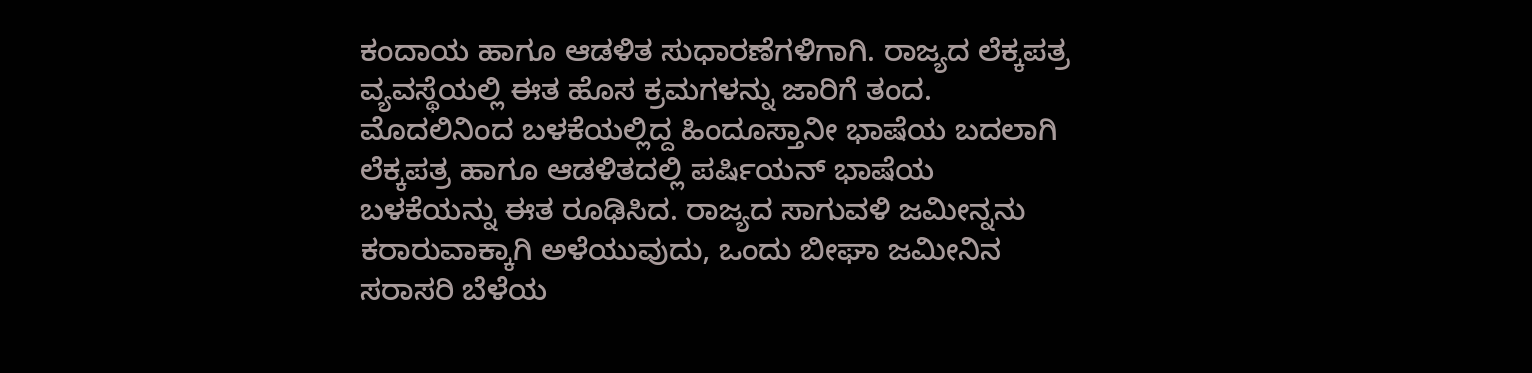ಕಂದಾಯ ಹಾಗೂ ಆಡಳಿತ ಸುಧಾರಣೆಗಳಿಗಾಗಿ. ರಾಜ್ಯದ ಲೆಕ್ಕಪತ್ರ ವ್ಯವಸ್ಥೆಯಲ್ಲಿ ಈತ ಹೊಸ ಕ್ರಮಗಳನ್ನು ಜಾರಿಗೆ ತಂದ. ಮೊದಲಿನಿಂದ ಬಳಕೆಯಲ್ಲಿದ್ದ ಹಿಂದೂಸ್ತಾನೀ ಭಾಷೆಯ ಬದಲಾಗಿ ಲೆಕ್ಕಪತ್ರ ಹಾಗೂ ಆಡಳಿತದಲ್ಲಿ ಪರ್ಷಿಯನ್ ಭಾಷೆಯ ಬಳಕೆಯನ್ನು ಈತ ರೂಢಿಸಿದ. ರಾಜ್ಯದ ಸಾಗುವಳಿ ಜಮೀನ್ನನು ಕರಾರುವಾಕ್ಕಾಗಿ ಅಳೆಯುವುದು, ಒಂದು ಬೀಘಾ ಜಮೀನಿನ ಸರಾಸರಿ ಬೆಳೆಯ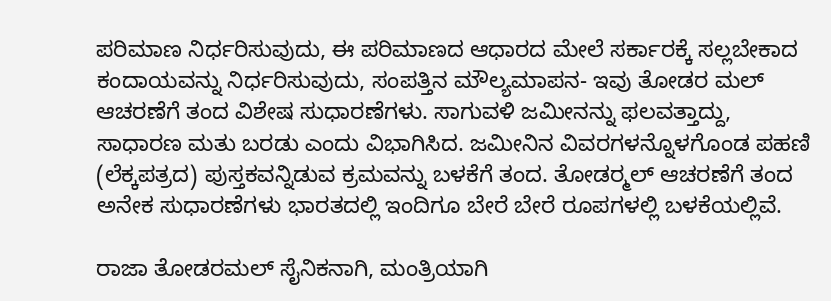ಪರಿಮಾಣ ನಿರ್ಧರಿಸುವುದು, ಈ ಪರಿಮಾಣದ ಆಧಾರದ ಮೇಲೆ ಸರ್ಕಾರಕ್ಕೆ ಸಲ್ಲಬೇಕಾದ ಕಂದಾಯವನ್ನು ನಿರ್ಧರಿಸುವುದು, ಸಂಪತ್ತಿನ ಮೌಲ್ಯಮಾಪನ- ಇವು ತೋಡರ ಮಲ್ ಆಚರಣೆಗೆ ತಂದ ವಿಶೇಷ ಸುಧಾರಣೆಗಳು. ಸಾಗುವಳಿ ಜಮೀನನ್ನು ಫಲವತ್ತಾದ್ದು, ಸಾಧಾರಣ ಮತು ಬರಡು ಎಂದು ವಿಭಾಗಿಸಿದ. ಜಮೀನಿನ ವಿವರಗಳನ್ನೊಳಗೊಂಡ ಪಹಣಿ (ಲೆಕ್ಕಪತ್ರದ) ಪುಸ್ತಕವನ್ನಿಡುವ ಕ್ರಮವನ್ನು ಬಳಕೆಗೆ ತಂದ. ತೋಡರ್‍ಮಲ್ ಆಚರಣೆಗೆ ತಂದ ಅನೇಕ ಸುಧಾರಣೆಗಳು ಭಾರತದಲ್ಲಿ ಇಂದಿಗೂ ಬೇರೆ ಬೇರೆ ರೂಪಗಳಲ್ಲಿ ಬಳಕೆಯಲ್ಲಿವೆ.

ರಾಜಾ ತೋಡರಮಲ್ ಸೈನಿಕನಾಗಿ, ಮಂತ್ರಿಯಾಗಿ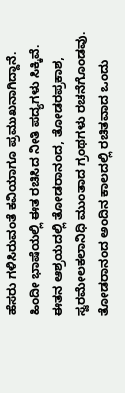ಹೆಸರು ಗಳಿಸಿರುವಂತೆ ಕವಿಯಾಗೂ ಪ್ರಮುಖನಾಗಿದ್ದಾನೆ. ಹಿಂದೀ ಭಾಷೆಯಲ್ಲಿ ಈತ ರಚಿಸಿದ ನೀತಿ ಪದ್ಯಗಳು ಸಿಕ್ಕಿವೆ. ಈತನ ಆಶ್ರಯದಲ್ಲಿ ತೋಡರಾನಂದ, ತೋಡರಪ್ರಕಾಶ, ಸ್ವರಮೇಲಕಲಾನಿಧಿ ಮುಂತಾದ ಗ್ರಂಥಗಳು ರಚನೆಗೊಂಡವು. ತೋಡರಾನಂದ ಅಂದಿನ ಕಾಲದಲ್ಲಿ ರಚಿತವಾದ ಒಂದು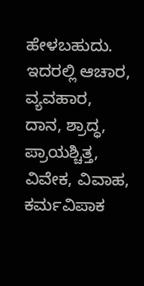ಹೇಳಬಹುದು. ಇದರಲ್ಲಿ ಆಚಾರ, ವ್ಯವಹಾರ, ದಾನ, ಶ್ರಾದ್ಧ, ಪ್ರಾಯಶ್ಚಿತ್ತ, ವಿವೇಕ, ವಿವಾಹ, ಕರ್ಮವಿಪಾಕ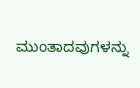ಮುಂತಾದವುಗಳನ್ನು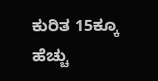ಕುರಿತ 15ಕ್ಕೂ ಹೆಚ್ಚು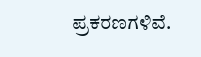ಪ್ರಕರಣಗಳಿವೆ.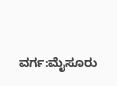ವರ್ಗ:ಮೈಸೂರು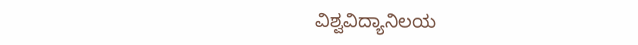ವಿಶ್ವವಿದ್ಯಾನಿಲಯ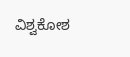ವಿಶ್ವಕೋಶ